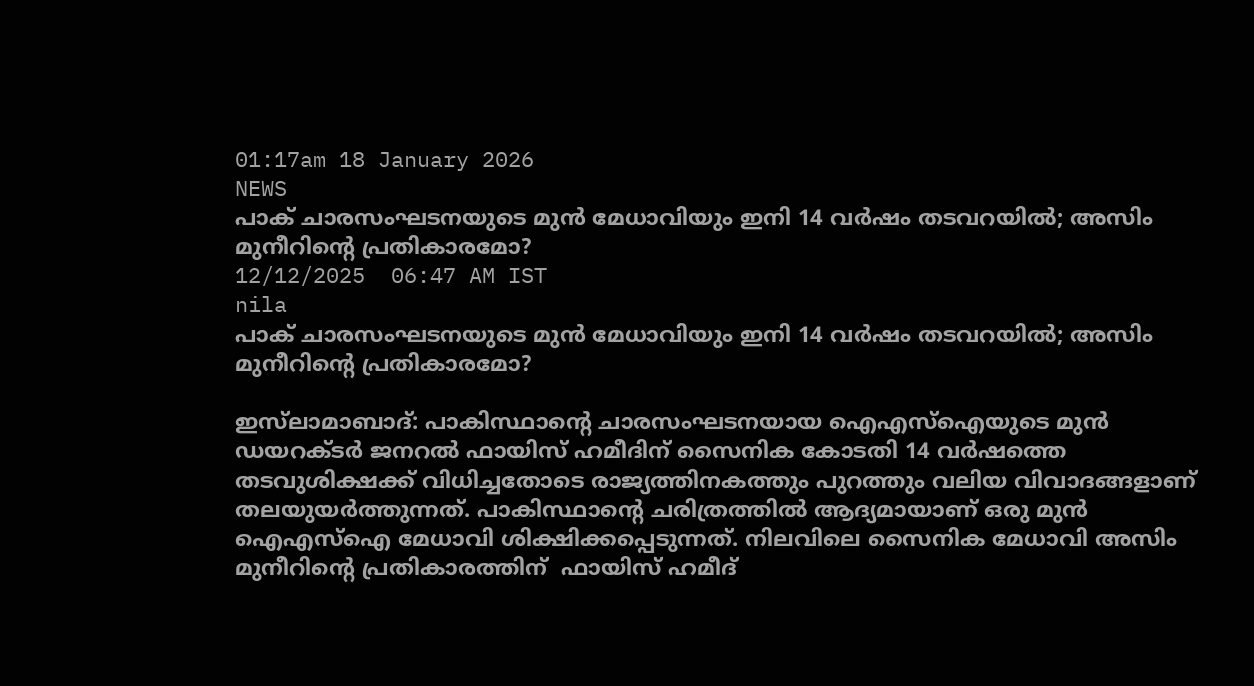01:17am 18 January 2026
NEWS
പാക് ചാരസംഘടനയുടെ മുൻ മേധാവിയും ഇനി 14 വർഷം തടവറയിൽ; അസിം മുനീറിന്റെ പ്രതികാരമോ?
12/12/2025  06:47 AM IST
nila
പാക് ചാരസംഘടനയുടെ മുൻ മേധാവിയും ഇനി 14 വർഷം തടവറയിൽ; അസിം മുനീറിന്റെ പ്രതികാരമോ?

ഇസ്‌ലാമാബാദ്: പാകിസ്ഥാന്റെ ചാരസംഘടനയായ ഐഎസ്ഐയുടെ മുൻ ഡയറക്ടർ ജനറൽ ഫായിസ് ഹമീദിന് സൈനിക കോടതി 14 വർഷത്തെ തടവുശിക്ഷക്ക് വിധിച്ചതോടെ രാജ്യത്തിനകത്തും പുറത്തും വലിയ വിവാദങ്ങളാണ് തലയുയർത്തുന്നത്. പാകിസ്ഥാന്റെ ചരിത്രത്തിൽ ആദ്യമായാണ് ഒരു മുൻ ഐഎസ്ഐ മേധാവി ശിക്ഷിക്കപ്പെടുന്നത്. നിലവിലെ സൈനിക മേധാവി അസിം മുനീറിന്റെ പ്രതികാരത്തിന്  ഫായിസ് ഹമീദ്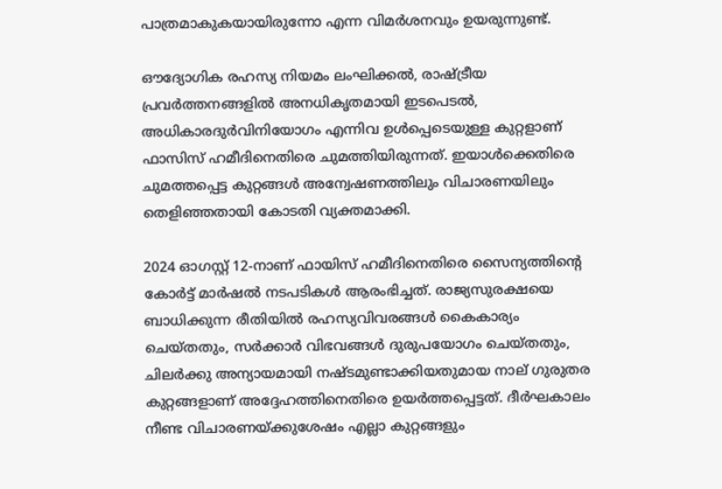പാത്രമാകുകയായിരുന്നോ എന്ന വിമർശനവും ഉയരുന്നുണ്ട്.

ഔദ്യോഗിക രഹസ്യ നിയമം ലംഘിക്കൽ, രാഷ്ട്രീയ പ്രവർത്തനങ്ങളിൽ അനധികൃതമായി ഇടപെടൽ, അധികാരദുർവിനിയോഗം എന്നിവ ഉൾപ്പെടെയുള്ള കുറ്റളാണ് ഫാസിസ് ഹമീദിനെതിരെ ചുമത്തിയിരുന്നത്. ഇയാൾക്കെതിരെ ചുമത്തപ്പെട്ട കുറ്റങ്ങൾ അന്വേഷണത്തിലും വിചാരണയിലും തെളിഞ്ഞതായി കോടതി വ്യക്തമാക്കി.

2024 ഓഗസ്റ്റ് 12-നാണ് ഫായിസ് ഹമീദിനെതിരെ സൈന്യത്തിന്റെ കോർട്ട് മാർഷൽ നടപടികൾ ആരംഭിച്ചത്. രാജ്യസുരക്ഷയെ ബാധിക്കുന്ന രീതിയിൽ രഹസ്യവിവരങ്ങൾ കൈകാര്യം ചെയ്തതും, സർക്കാർ വിഭവങ്ങൾ ദുരുപയോഗം ചെയ്തതും, ചിലർക്കു അന്യായമായി നഷ്ടമുണ്ടാക്കിയതുമായ നാല് ഗുരുതര കുറ്റങ്ങളാണ് അദ്ദേഹത്തിനെതിരെ ഉയർത്തപ്പെട്ടത്. ദീർഘകാലം നീണ്ട വിചാരണയ്ക്കുശേഷം എല്ലാ കുറ്റങ്ങളും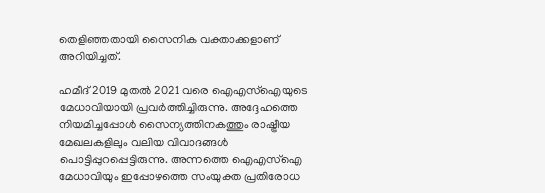തെളിഞ്ഞതായി സൈനിക വക്താക്കളാണ് അറിയിച്ചത്.

ഹമീദ് 2019 മുതൽ 2021 വരെ ഐഎസ്ഐയുടെ മേധാവിയായി പ്രവർത്തിച്ചിരുന്നു. അദ്ദേഹത്തെ നിയമിച്ചപ്പോൾ സൈന്യത്തിനകത്തും രാഷ്ട്രീയ മേഖലകളിലും വലിയ വിവാദങ്ങൾ പൊട്ടിപ്പുറപ്പെട്ടിരുന്നു. അന്നത്തെ ഐഎസ്ഐ മേധാവിയും ഇപ്പോഴത്തെ സംയുക്ത പ്രതിരോധ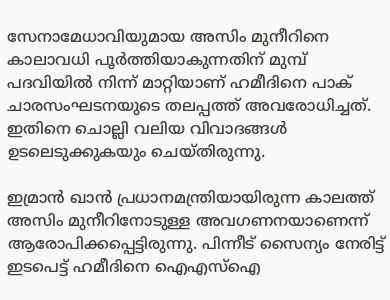സേനാമേധാവിയുമായ അസിം മുനീറിനെ കാലാവധി പൂർത്തിയാകുന്നതിന് മുമ്പ് പദവിയിൽ നിന്ന് മാറ്റിയാണ് ഹമീദിനെ പാക് ചാരസംഘടനയുടെ തലപ്പത്ത് അവരോധിച്ചത്. ഇതിനെ ചൊല്ലി വലിയ വിവാദങ്ങൾ ഉടലെടുക്കുകയും ചെയ്തിരുന്നു.

ഇമ്രാൻ ഖാൻ പ്രധാനമന്ത്രിയായിരുന്ന കാലത്ത് അസിം മുനീറിനോടുള്ള അവഗണനയാണെന്ന് ആരോപിക്കപ്പെട്ടിരുന്നു. പിന്നീട് സൈന്യം നേരിട്ട് ഇടപെട്ട് ഹമീദിനെ ഐഎസ്ഐ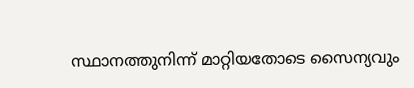സ്ഥാനത്തുനിന്ന് മാറ്റിയതോടെ സൈന്യവും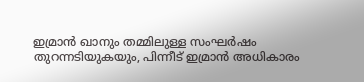ഇമ്രാൻ ഖാനും തമ്മിലുള്ള സംഘർഷം തുറന്നടിയുകയും, പിന്നീട് ഇമ്രാൻ അധികാരം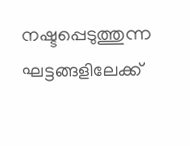നഷ്ടപ്പെടുത്തുന്ന ഘട്ടങ്ങളിലേക്ക്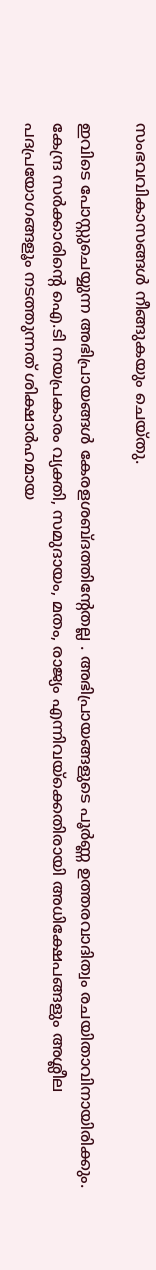സംഭവവികാസങ്ങൾ നീങ്ങുകയും ചെയ്‌തു.

ഇവിടെ പോസ്റ്റുചെയ്യുന്ന അഭിപ്രായങ്ങള്‍ കേരളശബ്‌ദത്തിന്റേതല്ല . അഭിപ്രായങ്ങളുടെ പൂര്‍ണ്ണ ഉത്തരവാദിത്വം രചയിതാവിനായിരിക്കും. കേന്ദ്ര സർക്കാരിന്റെ ഐ.ടി നയപ്രകാരം വ്യക്തി, സമുദായം, മതം, രാജ്യം എന്നിവയ്ക്കെതിരായി അധിക്ഷേപങ്ങളും അശ്ലീല പദപ്രയോഗങ്ങളൂം നടത്തുന്നത് ശിക്ഷാര്‍ഹമായ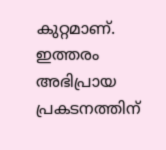കുറ്റമാണ്. ഇത്തരം അഭിപ്രായ പ്രകടനത്തിന്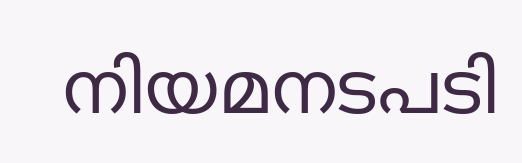നിയമനടപടി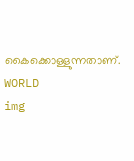കൈക്കൊള്ളുന്നതാണ്.
WORLD
img